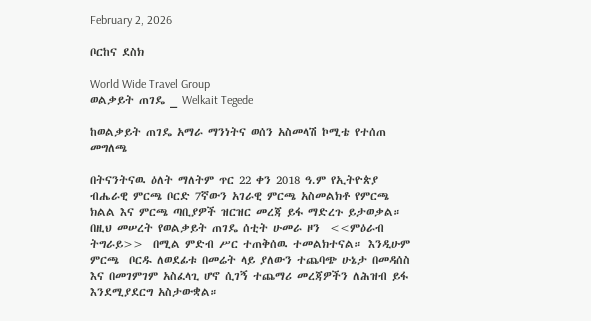February 2, 2026

ቦርከና ደስክ

World Wide Travel Group
ወልቃይት ጠገዴ _ Welkait Tegede

ከወልቃይት ጠገዴ አማራ ማንነትና ወሰን አስመላሽ ኮሚቴ የተሰጠ መግለጫ

በትናንትናዉ ዕለት ማለትም ጥር 22 ቀን 2018 ዓ.ም የኢትዮጵያ ብሔራዊ ምርጫ ቦርድ 7ኛውን አገራዊ ምርጫ አስመልክቶ የምርጫ ክልል እና ምርጫ ጣቢያዎች ዝርዝር መረጃ ይፋ ማድረጉ ይታወቃል። በዚህ መሠረት የወልቃይት ጠገዴ ሰቲት ሁመራ ዞን  <<ምዕራብ ትግራይ>>  በሚል ምድብ ሥር ተጠቅሰዉ ተመልክተናል። እንዲሁም ምርጫ  ቦርዱ ለወደፊቱ በመሬት ላይ ያለውን ተጨባጭ ሁኔታ በመዳሰስ እና በመገምገም አስፈላጊ ሆኖ ሲገኝ ተጨማሪ መረጃዎችን ለሕዝብ ይፋ እንደሚያደርግ አስታውቋል።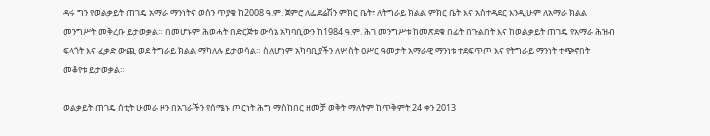ዳሩ ግን የወልቃይት ጠገዴ አማራ ማንነትና ወሰን ጥያቄ ከ2008 ዓ.ም. ጀምሮ ለፌደሬሽን ምክር ቤት፣ ለትግራይ ክልል ምክር ቤት እና አስተዳደር እንዲሁም ለአማራ ክልል መንግሥት መቅረቡ ይታወቃል። በመሆኑም ሕወሓት በድርጅቱ ውሳኔ አካባቢውን ከ1984 ዓ.ም. ሕገ መንግሥቱ ከመጽደቁ በፊት በጉልበት እና ከወልቃይት ጠገዴ የአማራ ሕዝብ ፍላጎት እና ፈቃድ ውጪ ወደ ትግራይ ክልል ማካለሉ ይታወሳል። ስለሆነም አካባቢያችን ለሦስት ዐሥር ዓመታት አማራዊ ማንነቱ ተደፍጥጦ እና የትግራይ ማንነት ተጭኖበት መቆየቱ ይታወቃል።

ወልቃይት ጠገዴ ሰቲት ሁመራ ዞን በአገራችን የሰሜኑ ጦርነት ሕግ ማስከበር ዘመቻ ወቅት ማለትም ከጥቅምት 24 ቀን 2013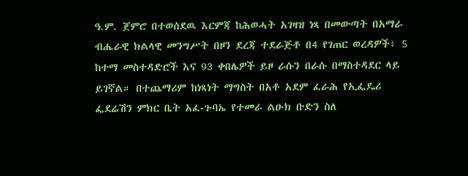ዓ.ም. ጀምሮ በተወሰደዉ እርምጃ ከሕወሓት አገዛዝ ነጻ በመውጣት በአማራ ብሔራዊ ክልላዊ መንግሥት በዞን ደረጃ ተደራጅቶ በ4 የገጠር ወረዳዎች፣ 5 ከተማ መስተዳድሮች እና 93 ቀበሌዎች ይዞ ራሱን በራሱ በማስተዳደር ላይ ይገኛል። በተጨማሪም ከነጻነት ማግስት በአቶ አደም ፈራሕ የኢፌዴሪ ፌደሬሽን ምክር ቤት አፈ‐ጉባኤ የተመራ ልዑክ ቡድን ስለ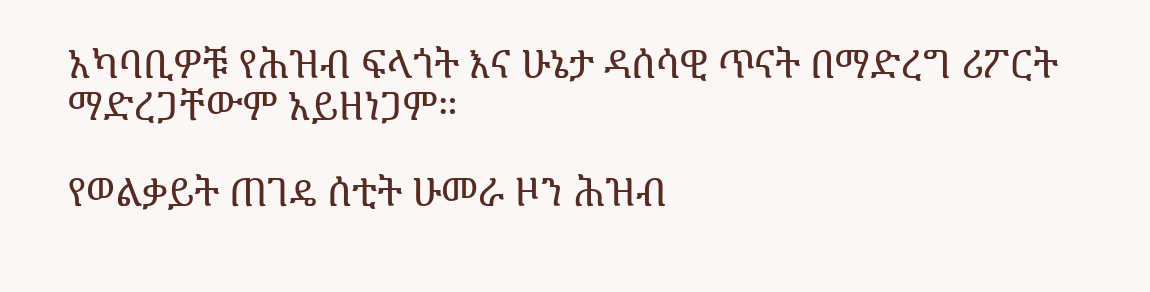አካባቢዎቹ የሕዝብ ፍላጎት እና ሁኔታ ዳሰሳዊ ጥናት በማድረግ ሪፖርት ማድረጋቸውም አይዘነጋም።

የወልቃይት ጠገዴ ሰቲት ሁመራ ዞን ሕዝብ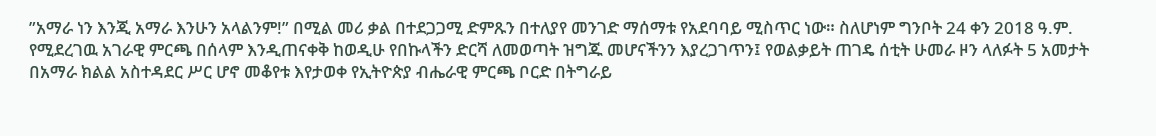”አማራ ነን እንጂ አማራ እንሁን አላልንም!” በሚል መሪ ቃል በተደጋጋሚ ድምጹን በተለያየ መንገድ ማሰማቱ የአደባባይ ሚስጥር ነው። ስለሆነም ግንቦት 24 ቀን 2018 ዓ.ም. የሚደረገዉ አገራዊ ምርጫ በሰላም እንዲጠናቀቅ ከወዲሁ የበኩላችን ድርሻ ለመወጣት ዝግጁ መሆናችንን እያረጋገጥን፤ የወልቃይት ጠገዴ ሰቲት ሁመራ ዞን ላለፉት 5 አመታት በአማራ ክልል አስተዳደር ሥር ሆኖ መቆየቱ እየታወቀ የኢትዮጵያ ብሔራዊ ምርጫ ቦርድ በትግራይ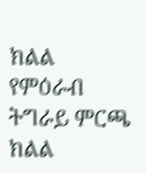ክልል የምዕራብ ትግራይ ምርጫ ክልል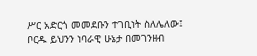ሥር አድርጎ መመደቡን ተገቢነት ስለሌለው፤ ቦርዱ ይህንን ነባራዊ ሁኔታ በመገንዘብ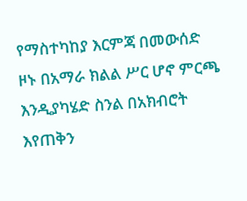የማስተካከያ እርምጃ በመውሰድ ዞኑ በአማራ ክልል ሥር ሆኖ ምርጫ እንዲያካሄድ ስንል በአክብሮት እየጠቅን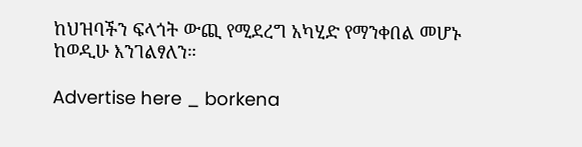ከህዝባችን ፍላጎት ውጪ የሚደረግ አካሂድ የማንቀበል መሆኑ ከወዲሁ እንገልፃለን።

Advertise here _ borkena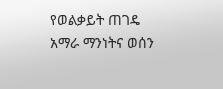የወልቃይት ጠገዴ አማራ ማንነትና ወሰን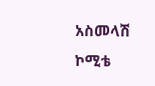አስመላሽ ኮሚቴ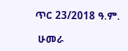ጥር 23/2018 ዓ.ም.

 ሁመራ